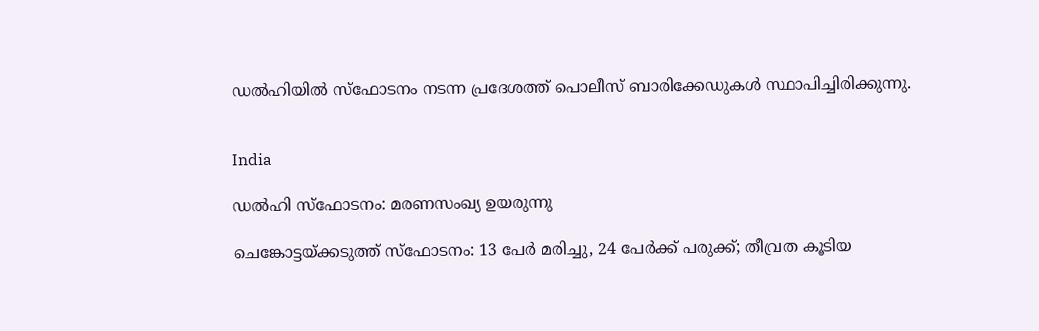ഡൽഹിയിൽ സ്ഫോടനം നടന്ന പ്രദേശത്ത് പൊലീസ് ബാരിക്കേഡുകൾ സ്ഥാപിച്ചിരിക്കുന്നു.


India

ഡൽഹി സ്ഫോടനം: മരണസംഖ്യ ഉയരുന്നു

ചെങ്കോട്ടയ്ക്കടുത്ത് സ്ഫോടനം: 13 പേർ മരിച്ചു, 24 പേർക്ക് പരുക്ക്; തീവ്രത കൂടിയ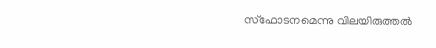സ്ഫോടനമെന്നു വിലയിരുത്തൽ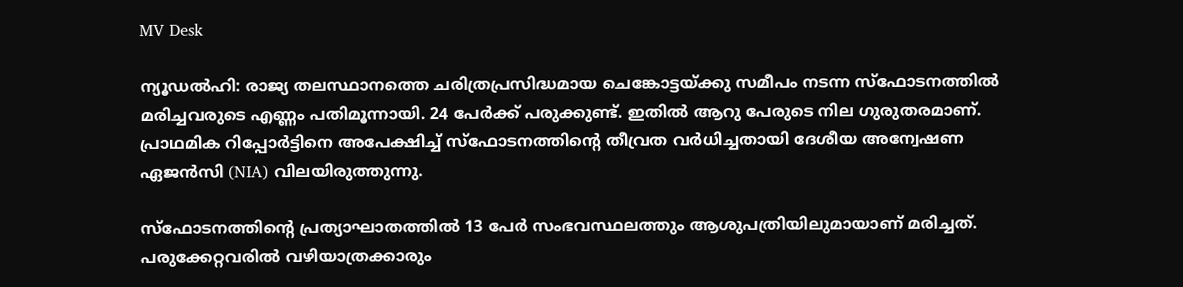MV Desk

ന്യൂഡൽഹി: രാജ്യ തലസ്ഥാനത്തെ ചരിത്രപ്രസിദ്ധമായ ചെങ്കോട്ടയ്ക്കു സമീപം നടന്ന സ്ഫോടനത്തിൽ മരിച്ചവരുടെ എണ്ണം പതിമൂന്നായി. 24 പേർക്ക് പരുക്കുണ്ട്. ഇതിൽ ആറു പേരുടെ നില ഗുരുതരമാണ്. പ്രാഥമിക റിപ്പോർട്ടിനെ അപേക്ഷിച്ച് സ്ഫോടനത്തിന്‍റെ തീവ്രത വർധിച്ചതായി ദേശീയ അന്വേഷണ ഏജൻസി (NIA) വിലയിരുത്തുന്നു.

സ്ഫോടനത്തിന്‍റെ പ്രത്യാഘാതത്തിൽ 13 പേർ സംഭവസ്ഥലത്തും ആശുപത്രിയിലുമായാണ് മരിച്ചത്. പരുക്കേറ്റവരിൽ വഴിയാത്രക്കാരും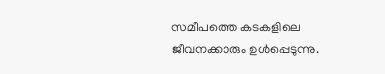സമീപത്തെ കടകളിലെ ജീവനക്കാരും ഉൾപ്പെടുന്നു.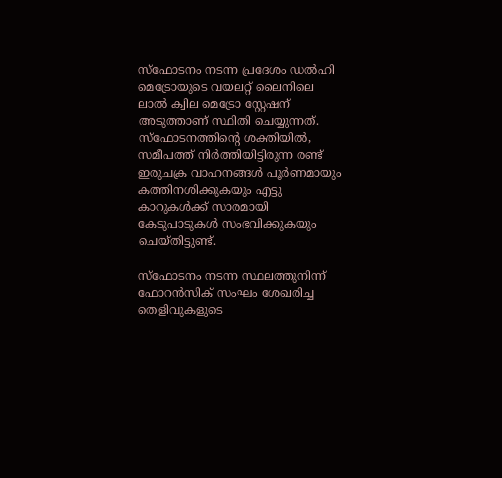സ്ഫോടനം നടന്ന പ്രദേശം ഡൽഹി മെട്രോയുടെ വയലറ്റ് ലൈനിലെ ലാൽ ക്വില മെട്രോ സ്റ്റേഷന് അടുത്താണ് സ്ഥിതി ചെയ്യുന്നത്. സ്ഫോടനത്തിന്‍റെ ശക്തിയിൽ, സമീപത്ത് നിർത്തിയിട്ടിരുന്ന രണ്ട് ഇരുചക്ര വാഹനങ്ങൾ പൂർണമായും കത്തിനശിക്കുകയും എട്ടു കാറുകൾക്ക് സാരമായി കേടുപാടുകൾ സംഭവിക്കുകയും ചെയ്തിട്ടുണ്ട്.

സ്ഫോടനം നടന്ന സ്ഥലത്തുനിന്ന് ഫോറൻസിക് സംഘം ശേഖരിച്ച തെളിവുകളുടെ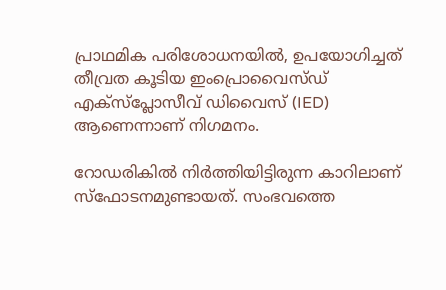പ്രാഥമിക പരിശോധനയിൽ, ഉപയോഗിച്ചത് തീവ്രത കൂടിയ ഇംപ്രൊവൈസ്ഡ് എക്സ്പ്ലോസീവ് ഡിവൈസ് (IED) ആണെന്നാണ് നിഗമനം.

റോഡരികിൽ നിർത്തിയിട്ടിരുന്ന കാറിലാണ് സ്ഫോടനമുണ്ടായത്. സംഭവത്തെ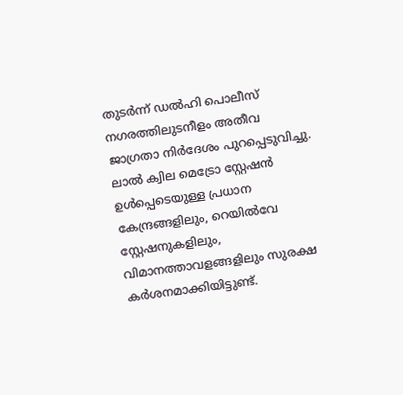തുടർന്ന് ഡൽഹി പൊലീസ് നഗരത്തിലുടനീളം അതീവ ജാഗ്രതാ നിർദേശം പുറപ്പെടുവിച്ചു. ലാൽ ക്വില മെട്രോ സ്റ്റേഷൻ ഉൾപ്പെടെയുള്ള പ്രധാന കേന്ദ്രങ്ങളിലും, റെയിൽവേ സ്റ്റേഷനുകളിലും, വിമാനത്താവളങ്ങളിലും സുരക്ഷ കർശനമാക്കിയിട്ടുണ്ട്.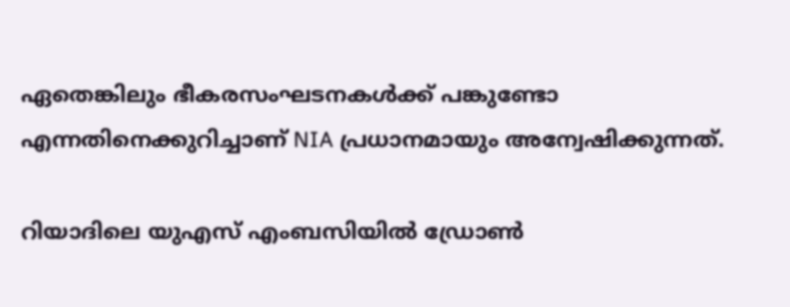ഏതെങ്കിലും ഭീകരസംഘടനകൾക്ക് പങ്കുണ്ടോ എന്നതിനെക്കുറിച്ചാണ് NIA പ്രധാനമായും അന്വേഷിക്കുന്നത്.

റിയാദിലെ യുഎസ് എംബസിയിൽ ഡ്രോൺ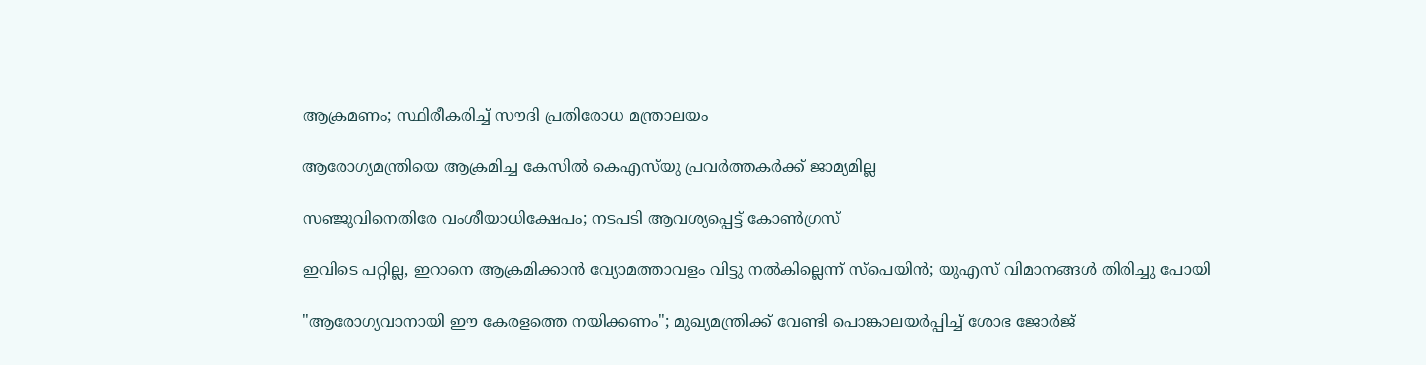ആക്രമണം; സ്ഥിരീകരിച്ച് സൗദി പ്രതിരോധ മന്ത്രാലയം

ആരോഗ്യമന്ത്രിയെ ആക്രമിച്ച കേസിൽ കെഎസ്‌യു പ്രവർത്തകർക്ക് ജാമ്യമില്ല

സഞ്ജുവിനെതിരേ വംശീയാധിക്ഷേപം; നടപടി ആവശ്യപ്പെട്ട് കോൺഗ്രസ്

ഇവിടെ പറ്റില്ല, ഇറാനെ ആക്രമിക്കാൻ വ്യോമത്താവളം വിട്ടു നൽകില്ലെന്ന് സ്പെയിൻ; യുഎസ് വിമാനങ്ങൾ തിരിച്ചു പോയി

"ആരോഗ്യവാനായി ഈ കേരളത്തെ നയിക്കണം"; മുഖ്യമന്ത്രിക്ക് വേണ്ടി പൊങ്കാലയർപ്പിച്ച് ശോഭ ജോർജ്